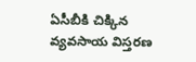ఏసీబీకి చిక్కిన వ్యవసాయ విస్తరణ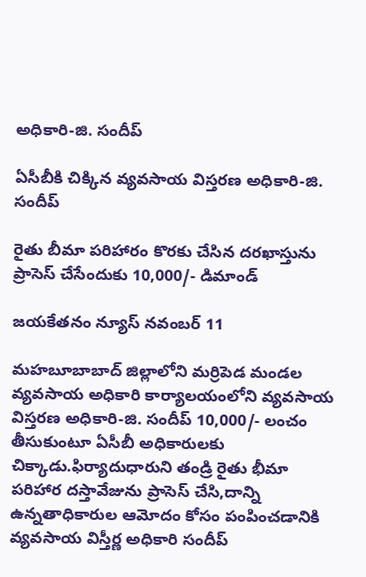అధికారి-జి. సందీప్

ఏసీబీకి చిక్కిన వ్యవసాయ విస్తరణ అధికారి-జి. సందీప్

రైతు బీమా పరిహారం కొరకు చేసిన దరఖాస్తును ప్రాసెస్ చేసేందుకు 10,000/- డిమాండ్

జయకేతనం న్యూస్ నవంబర్ 11

మహబూబాబాద్ జిల్లాలోని మర్రిపెడ మండల వ్యవసాయ అధికారి కార్యాలయంలోని వ్యవసాయ విస్తరణ అధికారి-జి. సందీప్ 10,000/- లంచం తీసుకుంటూ ఏసీబీ అధికారులకు చిక్కాడు.ఫిర్యాదుధారుని తండ్రి రైతు భీమా పరిహార దస్తావేజును ప్రాసెస్ చేసి,దాన్ని ఉన్నతాధికారుల ఆమోదం కోసం పంపించడానికి వ్యవసాయ విస్తీర్ణ అధికారి సందీప్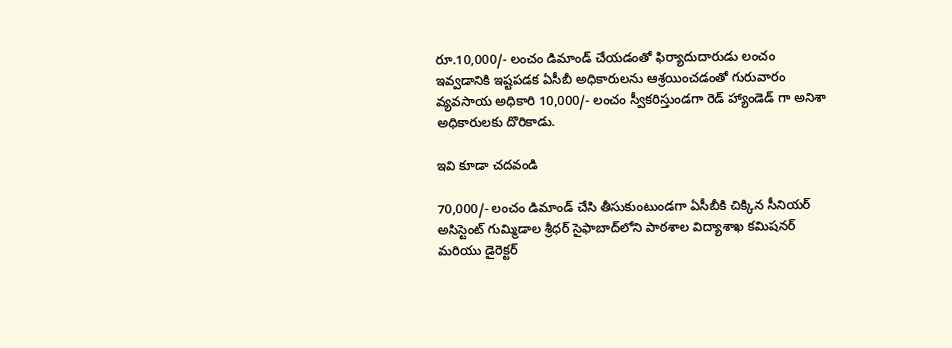రూ.10,000/- లంచం డిమాండ్ చేయడంతో ఫిర్యాదుదారుడు లంచం ఇవ్వడానికి ఇష్టపడక ఏసీబీ అధికారులను ఆశ్రయించడంతో గురువారం వ్యవసాయ అధికారి 10,000/- లంచం స్వీకరిస్తుండగా రెడ్ హ్యాండెడ్ గా అనిశా అధికారులకు దొరికాడు.

ఇవి కూడా చదవండి

70,000/- లంచం డిమాండ్ చేసి తీసుకుంటుండగా ఏసీబీకి చిక్కిన సీనియర్ అసిస్టెంట్ గుమ్మిడాల శ్రీధర్ సైఫాబాద్‌లోని పాఠశాల విద్యాశాఖ కమిషనర్ మరియు డైరెక్టర్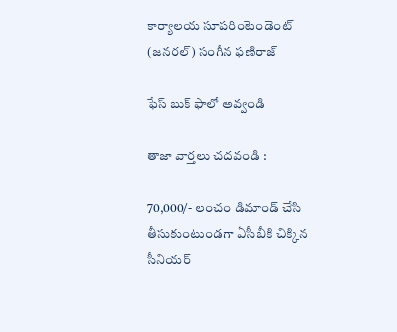కార్యాలయ సూపరింటెండెంట్ (జనరల్) సంగీన ఫణిరాజ్

ఫేస్ బుక్ ఫాలో అవ్వండి

తాజా వార్తలు చదవండి :

70,000/- లంచం డిమాండ్ చేసి తీసుకుంటుండగా ఏసీబీకి చిక్కిన సీనియర్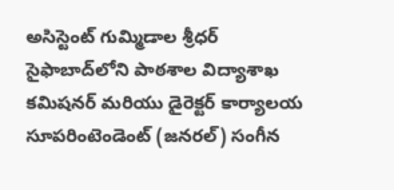అసిస్టెంట్ గుమ్మిడాల శ్రీధర్ సైఫాబాద్‌లోని పాఠశాల విద్యాశాఖ కమిషనర్ మరియు డైరెక్టర్ కార్యాలయ సూపరింటెండెంట్ (జనరల్) సంగీన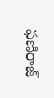ఫణిరాజ్